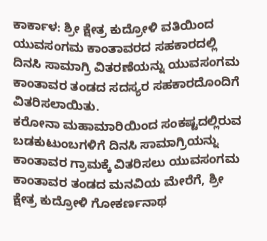ಕಾರ್ಕಾಳ: ಶ್ರೀ ಕ್ಷೇತ್ರ ಕುದ್ರೋಳಿ ವತಿಯಿಂದ ಯುವಸಂಗಮ ಕಾಂತಾವರದ ಸಹಕಾರದಲ್ಲಿ ದಿನಸಿ ಸಾಮಾಗ್ರಿ ವಿತರಣೆಯನ್ನು ಯುವಸಂಗಮ ಕಾಂತಾವರ ತಂಡದ ಸದಸ್ಯರ ಸಹಕಾರದೊಂದಿಗೆ ವಿತರಿಸಲಾಯಿತು.
ಕರೋನಾ ಮಹಾಮಾರಿಯಿಂದ ಸಂಕಷ್ಟದಲ್ಲಿರುವ ಬಡಕುಟುಂಬಗಳಿಗೆ ದಿನಸಿ ಸಾಮಾಗ್ರಿಯನ್ನು ಕಾಂತಾವರ ಗ್ರಾಮಕ್ಕೆ ವಿತರಿಸಲು ಯುವಸಂಗಮ ಕಾಂತಾವರ ತಂಡದ ಮನವಿಯ ಮೇರೆಗೆ, ಶ್ರೀ ಕ್ಷೇತ್ರ ಕುದ್ರೋಳಿ ಗೋಕರ್ಣನಾಥ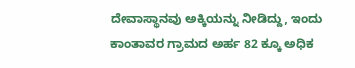ದೇವಾಸ್ಥಾನವು ಅಕ್ಕಿಯನ್ನು ನೀಡಿದ್ದು, ಇಂದು ಕಾಂತಾವರ ಗ್ರಾಮದ ಅರ್ಹ 82 ಕ್ಕೂ ಅಧಿಕ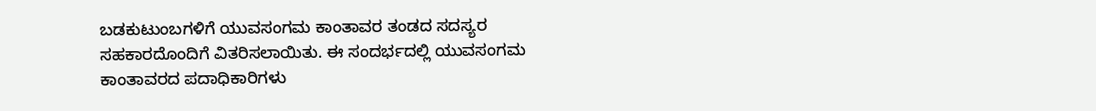ಬಡಕುಟುಂಬಗಳಿಗೆ ಯುವಸಂಗಮ ಕಾಂತಾವರ ತಂಡದ ಸದಸ್ಯರ ಸಹಕಾರದೊಂದಿಗೆ ವಿತರಿಸಲಾಯಿತು. ಈ ಸಂದರ್ಭದಲ್ಲಿ ಯುವಸಂಗಮ ಕಾಂತಾವರದ ಪದಾಧಿಕಾರಿಗಳು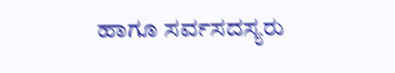ಹಾಗೂ ಸರ್ವಸದಸ್ಯರು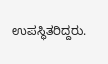ಉಪಸ್ಥಿತರಿದ್ದರು.